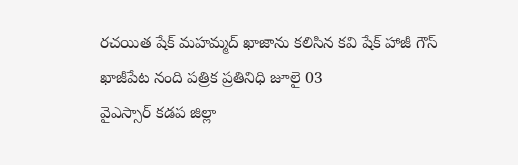రచయిత షేక్ మహమ్మద్ ఖాజాను కలిసిన కవి షేక్ హాజీ గౌస్
ఖాజీపేట నంది పత్రిక ప్రతినిధి జూలై 03
వైఎస్సార్ కడప జిల్లా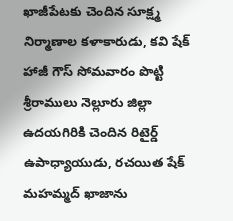ఖాజీపేటకు చెందిన సూక్ష్మ నిర్మాణాల కళాకారుడు, కవి షేక్ హాజీ గౌస్ సోమవారం పొట్టి శ్రీరాములు నెల్లూరు జిల్లా ఉదయగిరికి చెందిన రిటైర్డ్ ఉపాధ్యాయుడు, రచయిత షేక్ మహమ్మద్ ఖాజాను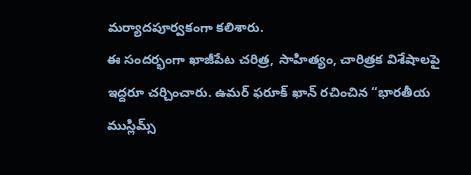మర్యాదపూర్వకంగా కలిశారు.
ఈ సందర్భంగా ఖాజీపేట చరిత్ర, సాహిత్యం, చారిత్రక విశేషాలపై ఇద్దరూ చర్చించారు. ఉమర్ ఫరూక్ ఖాన్ రచించిన “భారతీయ ముస్లిమ్స్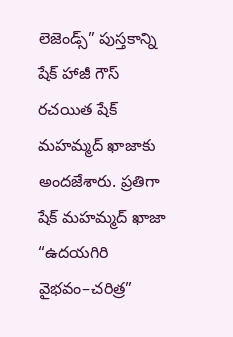లెజెండ్స్” పుస్తకాన్ని షేక్ హాజీ గౌస్ రచయిత షేక్ మహమ్మద్ ఖాజాకు అందజేశారు. ప్రతిగా షేక్ మహమ్మద్ ఖాజా “ఉదయగిరి వైభవం–చరిత్ర”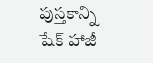పుస్తకాన్ని షేక్ హాజీ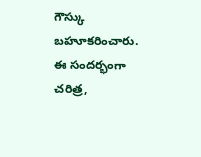గౌస్కు బహూకరించారు. ఈ సందర్భంగా చరిత్ర,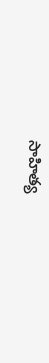సాహిత్య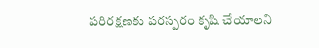పరిరక్షణకు పరస్పరం కృషి చేయాలని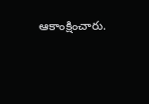ఆకాంక్షించారు.